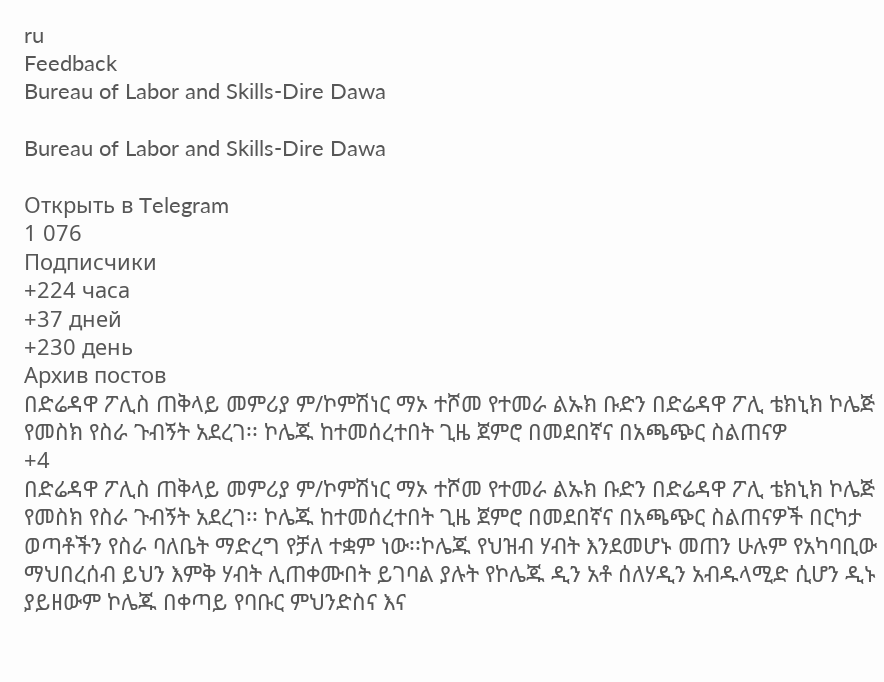ru
Feedback
Bureau of Labor and Skills-Dire Dawa

Bureau of Labor and Skills-Dire Dawa

Открыть в Telegram
1 076
Подписчики
+224 часа
+37 дней
+230 день
Архив постов
በድሬዳዋ ፖሊስ ጠቅላይ መምሪያ ም/ኮምሽነር ማኦ ተሾመ የተመራ ልኡክ ቡድን በድሬዳዋ ፖሊ ቴክኒክ ኮሌጅ የመስክ የስራ ጉብኝት አደረገ፡፡ ኮሌጁ ከተመሰረተበት ጊዜ ጀምሮ በመደበኛና በአጫጭር ስልጠናዎ
+4
በድሬዳዋ ፖሊስ ጠቅላይ መምሪያ ም/ኮምሽነር ማኦ ተሾመ የተመራ ልኡክ ቡድን በድሬዳዋ ፖሊ ቴክኒክ ኮሌጅ የመስክ የስራ ጉብኝት አደረገ፡፡ ኮሌጁ ከተመሰረተበት ጊዜ ጀምሮ በመደበኛና በአጫጭር ስልጠናዎች በርካታ ወጣቶችን የስራ ባለቤት ማድረግ የቻለ ተቋም ነው፡፡ኮሌጁ የህዝብ ሃብት እንደመሆኑ መጠን ሁሉም የአካባቢው ማህበረሰብ ይህን እምቅ ሃብት ሊጠቀሙበት ይገባል ያሉት የኮሌጁ ዲን አቶ ሰለሃዲን አብዱላሚድ ሲሆን ዲኑ ያይዘውም ኮሌጁ በቀጣይ የባቡር ምህንድስና እና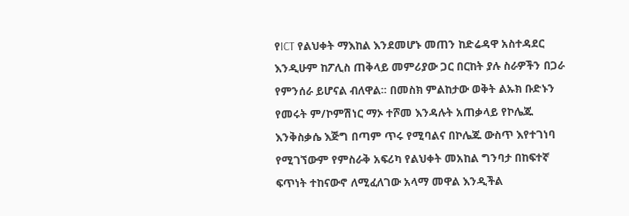የICT የልህቀት ማእከል እንደመሆኑ መጠን ከድሬዳዋ አስተዳደር እንዲሁም ከፖሊስ ጠቅላይ መምሪያው ጋር በርከት ያሉ ስራዎችን በጋራ የምንሰራ ይሆናል ብለዋል፡፡ በመስክ ምልከታው ወቅት ልኡክ ቡድኑን የመሩት ም/ኮምሽነር ማኦ ተሾመ እንዳሉት አጠቃላይ የኮሌጁ እንቅስቃሴ እጅግ በጣም ጥሩ የሚባልና በኮሌጁ ውስጥ እየተገነባ የሚገኘውም የምስራቅ አፍሪካ የልህቀት መአከል ግንባታ በከፍተኛ ፍጥነት ተከናውኖ ለሚፈለገው አላማ መዋል እንዲችል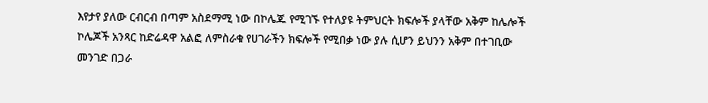እየታየ ያለው ርብርብ በጣም አስደማሚ ነው በኮሌጁ የሚገኙ የተለያዩ ትምህርት ክፍሎች ያላቸው አቅም ከሌሎች ኮሌጆች አንጻር ከድሬዳዋ አልፎ ለምስራቁ የሀገራችን ክፍሎች የሚበቃ ነው ያሉ ሲሆን ይህንን አቅም በተገቢው መንገድ በጋራ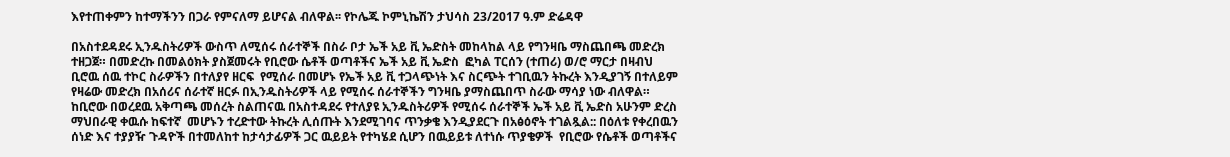እየተጠቀምን ከተማችንን በጋራ የምናለማ ይሆናል ብለዋል፡፡ የኮሌጁ ኮምኒኬሽን ታህሳስ 23/2017 ዓ.ም ድሬዳዋ

በአስተደዳደሩ ኢንዱስትሪዎች ውስጥ ለሚሰሩ ሰራተኞች በስራ ቦታ ኤች አይ ቪ ኤድስት መከላከል ላይ የግንዛቤ ማስጨበጫ መድረክ ተዘጋጀ። በመድረኩ በመልዕክት ያስጀመሩት የቢሮው ሴቶች ወጣቶችና ኤች አይ ቪ ኤድስ  ፎካል ፐርሰን (ተጠሪ) ወ/ሮ ማርታ በዛብህ ቢሮዉ ሰዉ ተኮር ስራዎችን በተለያየ ዘርፍ  የሚሰራ በመሆኑ የኤች አይ ቪ ተጋላጭነት እና ስርጭት ተገቢዉን ትኩረት እንዲያገኝ በተለይም የዛሬው መድረክ በአሰሪና ሰራተኛ ዘርፉ በኢንዱስትሪዎች ላይ የሚሰሩ ሰራተኞችን ግንዛቤ ያማስጨበጥ ስራው ማሳያ ነው ብለዋል። ከቢሮው በወረደዉ አቅጣጫ መሰረት ስልጠናዉ በአስተዳደሩ የተለያዩ ኢንዱስትሪዎች የሚሰሩ ሰራተኞች ኤች አይ ቪ ኤድስ አሁንም ድረስ ማህበራዊ ቀዉሱ ከፍተኛ  መሆኑን ተረድተው ትኩረት ሊሰጡት እንደሚገባና ጥንቃቄ እንዲያደርጉ በአፅዕኖት ተገልጿል:: በዕለቱ የቀረበዉን ሰነድ እና ተያያዥ ጉዳዮች በተመለከተ ከታሳታፊዎች ጋር ዉይይት የተካሄደ ሲሆን በዉይይቱ ለተነሱ ጥያቄዎች  የቢሮው የሴቶች ወጣቶችና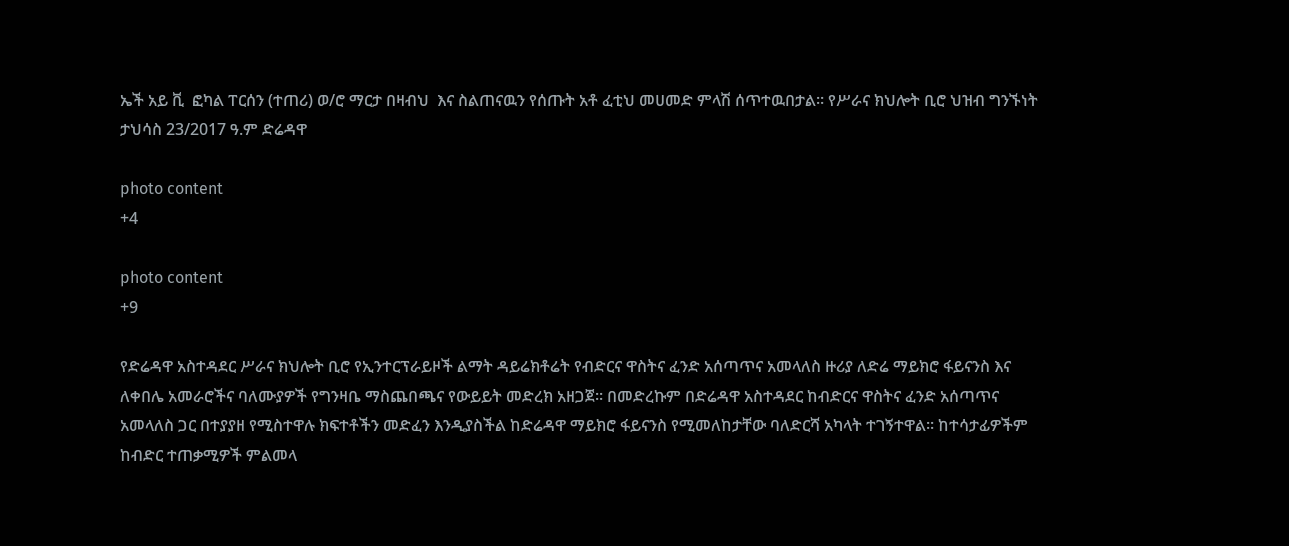ኤች አይ ቪ  ፎካል ፐርሰን (ተጠሪ) ወ/ሮ ማርታ በዛብህ  እና ስልጠናዉን የሰጡት አቶ ፈቲህ መሀመድ ምላሽ ሰጥተዉበታል። የሥራና ክህሎት ቢሮ ህዝብ ግንኙነት ታህሳስ 23/2017 ዓ.ም ድሬዳዋ

photo content
+4

photo content
+9

የድሬዳዋ አስተዳደር ሥራና ክህሎት ቢሮ የኢንተርፕራይዞች ልማት ዳይሬክቶሬት የብድርና ዋስትና ፈንድ አሰጣጥና አመላለስ ዙሪያ ለድሬ ማይክሮ ፋይናንስ እና ለቀበሌ አመራሮችና ባለሙያዎች የግንዛቤ ማስጨበጫና የውይይት መድረክ አዘጋጀ፡፡ በመድረኩም በድሬዳዋ አስተዳደር ከብድርና ዋስትና ፈንድ አሰጣጥና አመላለስ ጋር በተያያዘ የሚስተዋሉ ክፍተቶችን መድፈን እንዲያስችል ከድሬዳዋ ማይክሮ ፋይናንስ የሚመለከታቸው ባለድርሻ አካላት ተገኝተዋል፡፡ ከተሳታፊዎችም ከብድር ተጠቃሚዎች ምልመላ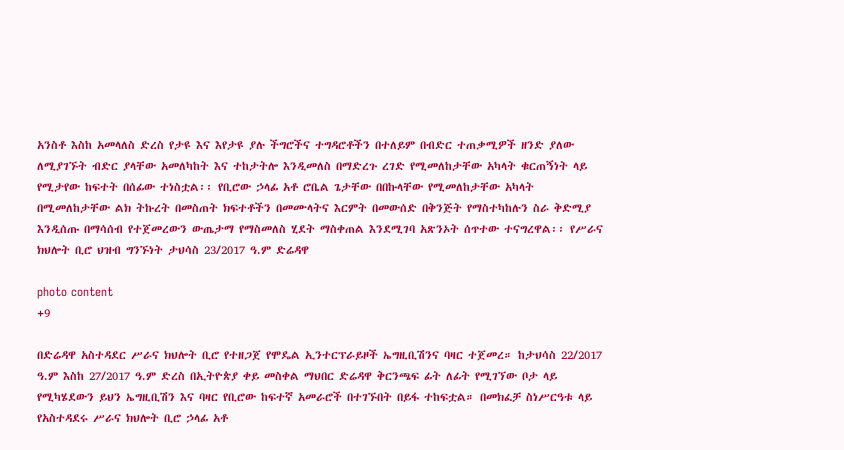አንስቶ እስከ አመላለስ ድረስ የታዩ እና እየታዩ ያሉ ችግሮችና ተግዳሮቶችን በተለይም በብድር ተጠቃሚዎች ዘንድ ያለው ለሚያገኙት ብድር ያላቸው አመለካከት እና ተከታትሎ እንዲመለስ በማድረጉ ረገድ የሚመለከታቸው አካላት ቁርጠኝነት ላይ የሚታየው ከፍተት በሰፊው ተነስቷል፡፡ የቢሮው ኃላፊ አቶ ሮቤል ጌታቸው በበኩላቸው የሚመለከታቸው አካላት በሚመለከታቸው ልክ ትኩረት በመስጠት ክፍተቶችን በመሙላትና እርምት በመውሰድ በቅንጅት የማስተካከሉን ስራ ቅድሚያ እንዲሰጡ በማሳሰብ የተጀመረውን ውጤታማ የማስመለስ ሂደት ማስቀጠል እንደሚገባ አጽንኦት ሰጥተው ተናግረዋል፡፡ የሥራና ክህሎት ቢሮ ህዝብ ግንኙነት ታህሳስ 23/2017 ዓ.ም ድሬዳዋ

photo content
+9

በድሬዳዋ አስተዳደር ሥራና ክህሎት ቢሮ የተዘጋጀ የሞዴል ኢንተርፕራይዞች ኤግዚቢሽንና ባዛር ተጀመረ። ከታህሳስ 22/2017 ዓ.ም እስከ 27/2017 ዓ.ም ድረስ በኢትዮጵያ ቀይ መስቀል ማህበር ድሬዳዋ ቅርንጫፍ ፊት ለፊት የሚገኘው ቦታ ላይ የሚካሄደውን ይህን ኤግዚቢሽን እና ባዛር የቢሮው ከፍተኛ አመራሮች በተገኙበት በይፋ ተከፍቷል። በመክፈቻ ስነሥርዓቱ ላይ የአስተዳደሩ ሥራና ክህሎት ቢሮ ኃላፊ አቶ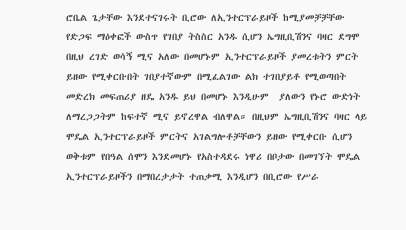ሮቤል ጌታቸው እንደተናገሩት ቢሮው ለኢንተርፕራይዞች ከሚያመቻቻቸው የድጋፍ ማዕቀፎች ውስጥ የገበያ ትስስር አንዱ ሲሆን ኤግዚቢሽንና ባዛር ደግሞ በዚህ ረገድ ወሳኝ ሚና አለው በመሆኑም ኢንተርፕራይዞች ያመረቱትን ምርት ይዘው የሚቀርቡበት ገበያተኛውም በሚፈልገው ልክ ተገበያይቶ የሚወጣበት መድረክ መፍጠሪያ ዘዴ አንዱ ይህ በመሆኑ እንዲሁም  ያለውን የኑሮ ውድነት ለማረጋጋትም ከፍተኛ ሚና ይኖረዋል ብለዋል። በዚህም ኤግዚቢሽንና ባዛር ላይ ሞዴል ኢንተርፕራይዞች ምርትና አገልግሎቶቻቸውን ይዘው የሚቀርቡ ሲሆን ወቅቱም የበዓል ሰሞን እንደመሆኑ የአስተዳደሩ ነዋሪ በቦታው በመገኘት ሞዴል ኢንተርፕራይዞችን በማበረታታት ተጠቃሚ እንዲሆን በቢሮው የሥራ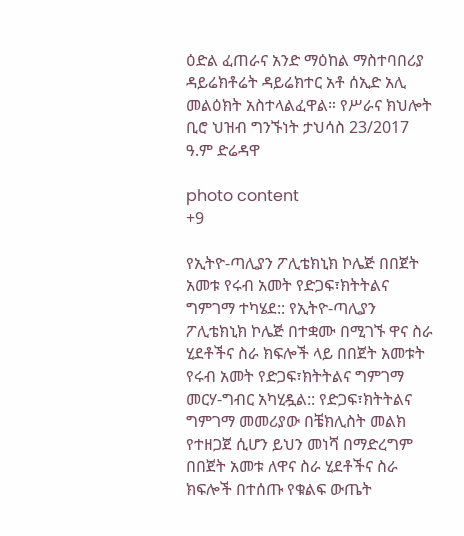ዕድል ፈጠራና አንድ ማዕከል ማስተባበሪያ ዳይሬክቶሬት ዳይሬክተር አቶ ሰኢድ አሊ መልዕክት አስተላልፈዋል። የሥራና ክህሎት ቢሮ ህዝብ ግንኙነት ታህሳስ 23/2017 ዓ.ም ድሬዳዋ

photo content
+9

የኢትዮ-ጣሊያን ፖሊቴክኒክ ኮሌጅ በበጀት አመቱ የሩብ አመት የድጋፍ፣ክትትልና ግምገማ ተካሄደ:: የኢትዮ-ጣሊያን ፖሊቴክኒክ ኮሌጅ በተቋሙ በሚገኙ ዋና ስራ ሂደቶችና ስራ ክፍሎች ላይ በበጀት አመቱት የሩብ አመት የድጋፍ፣ክትትልና ግምገማ መርሃ-ግብር አካሂዷል:: የድጋፍ፣ክትትልና ግምገማ መመሪያው በቼክሊስት መልክ የተዘጋጀ ሲሆን ይህን መነሻ በማድረግም በበጀት አመቱ ለዋና ስራ ሂደቶችና ስራ ክፍሎች በተሰጡ የቁልፍ ውጤት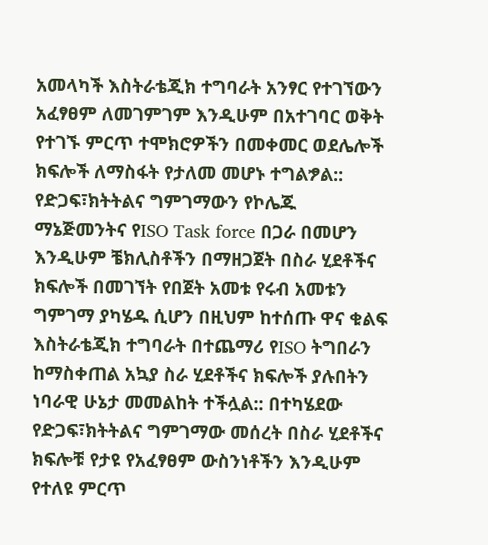አመላካች እስትራቴጂክ ተግባራት አንፃር የተገኘውን አፈፃፀም ለመገምገም እንዲሁም በአተገባር ወቅት የተገኙ ምርጥ ተሞክሮዎችን በመቀመር ወደሌሎች ክፍሎች ለማስፋት የታለመ መሆኑ ተግልፇል:: የድጋፍ፣ክትትልና ግምገማውን የኮሌጁ ማኔጅመንትና የISO Task force በጋራ በመሆን እንዲሁም ቼክሊስቶችን በማዘጋጀት በስራ ሂደቶችና ክፍሎች በመገኘት የበጀት አመቱ የሩብ አመቱን ግምገማ ያካሄዱ ሲሆን በዚህም ከተሰጡ ዋና ቁልፍ እስትራቴጂክ ተግባራት በተጨማሪ የISO ትግበራን ከማስቀጠል አኳያ ስራ ሂደቶችና ክፍሎች ያሉበትን ነባራዊ ሁኔታ መመልከት ተችሏል:: በተካሄደው የድጋፍ፣ክትትልና ግምገማው መሰረት በስራ ሂደቶችና ክፍሎቹ የታዩ የአፈፃፀም ውስንነቶችን እንዲሁም የተለዩ ምርጥ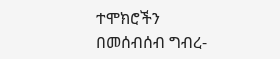ተሞክሮችን በመሰብሰብ ግብረ-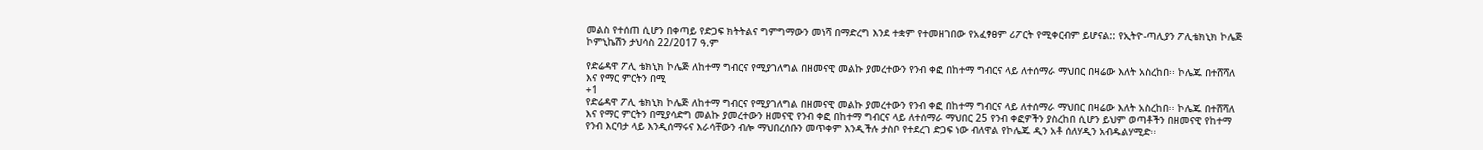መልስ የተሰጠ ሲሆን በቀጣይ የድጋፍ ክትትልና ግምግማውን መነሻ በማድረግ እንደ ተቋም የተመዘገበው የአፈፃፀም ሪፖርት የሚቀርብም ይሆናል:: የኢትዮ-ጣሊያን ፖሊቴክኒክ ኮሌጅ ኮምኒኬሽን ታህሳስ 22/2017 ዓ.ም

የድሬዳዋ ፖሊ ቴክኒክ ኮሌጅ ለከተማ ግብርና የሚያገለግል በዘመናዊ መልኩ ያመረተውን የንብ ቀፎ በከተማ ግብርና ላይ ለተሰማራ ማህበር በዛሬው እለት አስረከበ፡፡ ኮሌጁ በተሸሻለ እና የማር ምርትን በሚ
+1
የድሬዳዋ ፖሊ ቴክኒክ ኮሌጅ ለከተማ ግብርና የሚያገለግል በዘመናዊ መልኩ ያመረተውን የንብ ቀፎ በከተማ ግብርና ላይ ለተሰማራ ማህበር በዛሬው እለት አስረከበ፡፡ ኮሌጁ በተሸሻለ እና የማር ምርትን በሚያሳድግ መልኩ ያመረተውን ዘመናዊ የንብ ቀፎ በከተማ ግብርና ላይ ለተሰማራ ማህበር 25 የንብ ቀፎዎችን ያስረከበ ሲሆን ይህም ወጣቶችን በዘመናዊ የከተማ የንብ እርባታ ላይ እንዲሰማሩና እራሳቸውን ብሎ ማህበረሰቡን መጥቀም እንዲችሉ ታስቦ የተደረገ ድጋፍ ነው ብለዋል የኮሌጁ ዲን አቶ ሰለሃዲን አብዱልሃሚድ፡፡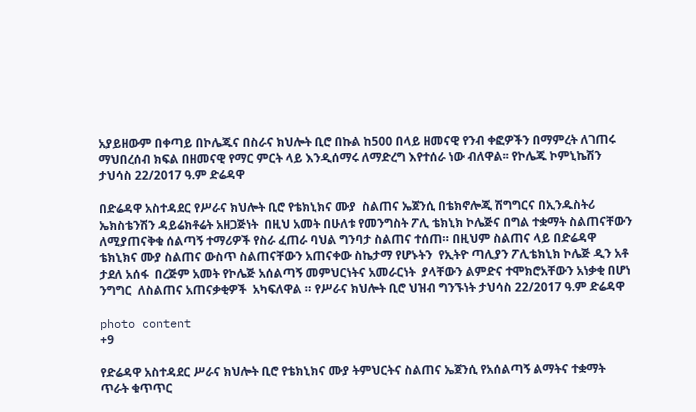አያይዘውም በቀጣይ በኮሌጁና በስራና ክህሎት ቢሮ በኩል ከ500 በላይ ዘመናዊ የንብ ቀፎዎችን በማምረት ለገጠሩ ማህበረሰብ ክፍል በዘመናዊ የማር ምርት ላይ እንዲሰማሩ ለማድረግ እየተሰራ ነው ብለዋል፡፡ የኮሌጁ ኮምኒኬሽን ታህሳስ 22/2017 ዓ.ም ድሬዳዋ

በድሬዳዋ አስተዳደር የሥራና ክህሎት ቢሮ የቴክኒክና ሙያ  ስልጠና ኤጀንሲ በቴክኖሎጂ ሽግግርና በኢንዱስትሪ ኤክስቴንሽን ዳይሬክቶሬት አዘጋጅነት  በዚህ አመት በሁለቱ የመንግስት ፖሊ ቴክኒክ ኮሌጅና በግል ተቋማት ስልጠናቸውን ለሚያጠናቅቁ ሰልጣኝ ተማሪዎች የስራ ፈጠራ ባህል ግንባታ ስልጠና ተሰጠ። በዚህም ስልጠና ላይ በድሬዳዋ ቴክኒክና ሙያ ስልጠና ውስጥ ስልጠናቸውን አጠናቀው ስኬታማ የሆኑትን  የኢትዮ ጣሊያን ፖሊቴክኒክ ኮሌጅ ዲን አቶ ታደለ አሰፋ  በረጅም አመት የኮሌጅ አሰልጣኝ መምህርነትና አመራርነት  ያላቸውን ልምድና ተሞክሮአቸውን አነቃቂ በሆነ ንግግር  ለስልጠና አጠናቃቂዎች  አካፍለዋል ። የሥራና ክህሎት ቢሮ ህዝብ ግንኙነት ታህሳስ 22/2017 ዓ.ም ድሬዳዋ

photo content
+9

የድሬዳዋ አስተዳደር ሥራና ክህሎት ቢሮ የቴክኒክና ሙያ ትምህርትና ስልጠና ኤጀንሲ የአሰልጣኝ ልማትና ተቋማት ጥራት ቁጥጥር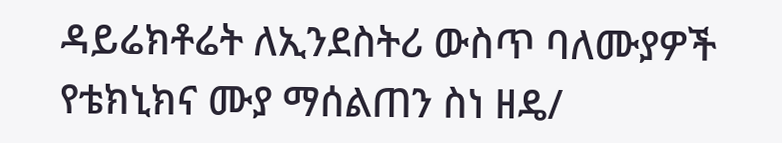ዳይሬክቶሬት ለኢንደስትሪ ውስጥ ባለሙያዎች የቴክኒክና ሙያ ማሰልጠን ስነ ዘዴ/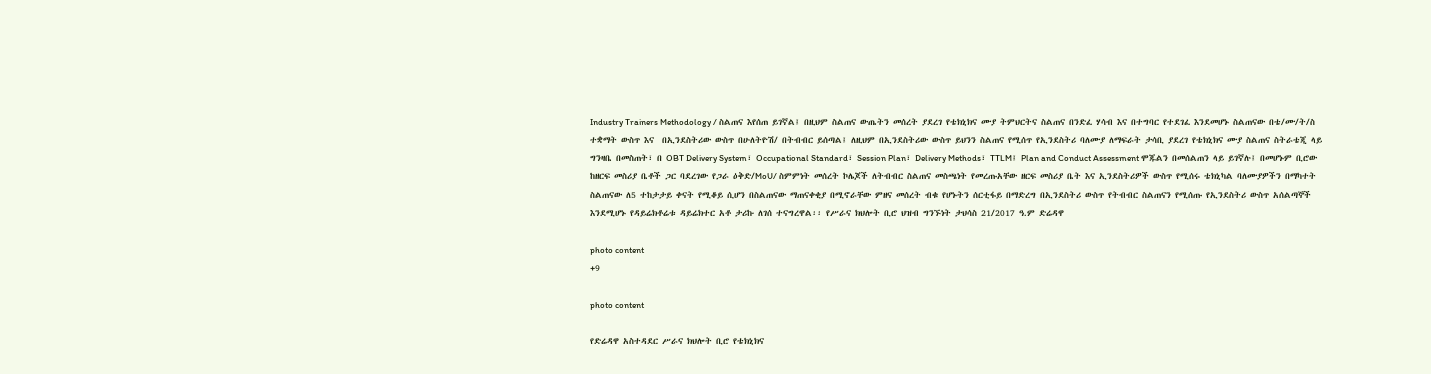Industry Trainers Methodology / ስልጠና እየሰጠ ይገኛል፤ በዚህም ስልጠና ውጤትን መሰረት ያደረገ የቴክኒክና ሙያ ትምህርትና ስልጠና በንድፈ ሃሳብ እና በተግባር የተደገፈ እንደመሆኑ ስልጠናው በቴ/ሙ/ት/ስ ተቋማት ውስጥ እና  በኢንደስትሪው ውስጥ በሁለትዮሽ/ በትብብር ይሰጣል፤ ለዚህም በኢንደስትሪው ውስጥ ይህንን ስልጠና የሚሰጥ የኢንደስትሪ ባለሙያ ለማፍራት ታሳቢ ያደረገ የቴክኒክና ሙያ ስልጠና ስትራቴጂ ላይ ግንዛቤ በመስጠት፣ በ OBT Delivery System፣ Occupational Standard፣ Session Plan፣ Delivery Methods፣ TTLM፤ Plan and Conduct Assessment ሞጁልን በመሰልጠን ላይ ይገኛሉ፤ በመሆኑም ቢሮው ከዘርፍ መስሪያ ቤቶች ጋር ባደረገው የጋራ ዕቅድ/MoU/ ስምምነት መሰረት ኮሌጆች ለትብብር ስልጠና መስጫነት የመረጡአቸው ዘርፍ መስሪያ ቤት እና ኢንደስትሪዎች ውስጥ የሚሰሩ ቴክኒካል ባለሙያዎችን በማካተት ስልጠናው ለ5 ተከታታይ ቀናት የሚቆይ ሲሆን በስልጠናው ማጠናቀቂያ በሚኖራቸው ምዘና መሰረት ብቁ የሆኑትን ሰርቲፋይ በማድረግ በኢንደስትሪ ውስጥ የትብብር ስልጠናን የሚሰጡ የኢንደስትሪ ውስጥ አሰልጣኞች እንደሚሆኑ የዳይሬክቶሬቱ ዳይሬክተር አቶ ታሪኩ ለገሰ ተናግረዋል፡፡ የሥራና ክህሎት ቢሮ ህዝብ ግንኙነት ታህሳስ 21/2017 ዓ.ም ድሬዳዋ

photo content
+9

photo content

የድሬዳዋ አስተዳደር ሥራና ክህሎት ቢሮ የቴክኒክና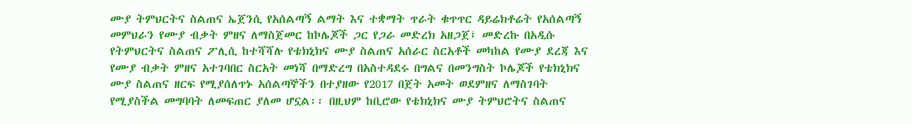ሙያ ትምህርትና ስልጠና ኤጀንሲ የአሰልጣኝ ልማት እና ተቋማት ጥራት ቁጥጥር ዳይሬክቶሬት የአሰልጣኝ መምህራን የሙያ ብቃት ምዘና ለማስጀመር ከኮሌጆች ጋር የጋራ መድረክ አዘጋጀ፤ መድረኩ በአዲሱ የትምህርትና ስልጠና ፖሊሲ ከተሻሻሉ የቴክኒክና ሙያ ስልጠና አሰራር ስርአቶች መካከል የሙያ ደረጃ እና የሙያ ብቃት ምዘና አተገባበር ስርአት መነሻ በማድረግ በአስተዳደሩ በግልና በመንግስት ኮሌጆች የቴክኒክና ሙያ ስልጠና ዘርፍ የሚያሰለጥኑ አሰልጣኞችን በተያዘው የ2017 በጀት አመት ወደምዘና ለማስገባት የሚያስችል መግባባት ለመፍጠር ያለመ ሆኗል፡፡ በዚህም ከቢሮው የቴክኒክና ሙያ ትምህሮትና ስልጠና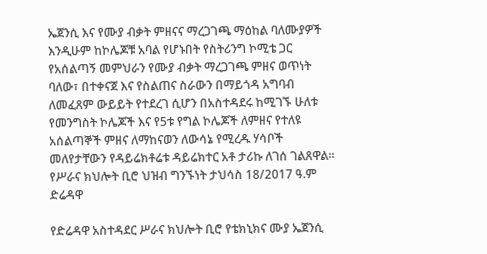ኤጀንሲ እና የሙያ ብቃት ምዘናና ማረጋገጫ ማዕከል ባለሙያዎች እንዲሁም ከኮሌጆቹ አባል የሆኑበት የስትሪንግ ኮሚቴ ጋር የአሰልጣኝ መምህራን የሙያ ብቃት ማረጋገጫ ምዘና ወጥነት ባለው፣ በተቀናጀ እና የስልጠና ስራውን በማይጎዳ አግባብ ለመፈጸም ውይይት የተደረገ ሲሆን በአስተዳደሩ ከሚገኙ ሁለቱ የመንግስት ኮሌጆች እና የ5ቱ የግል ኮሌጆች ለምዘና የተለዩ አሰልጣኞች ምዘና ለማከናወን ለውሳኔ የሚረዱ ሃሳቦች መለየታቸውን የዳይሬክቶሬቱ ዳይሬክተር አቶ ታሪኩ ለገሰ ገልጸዋል፡፡ የሥራና ክህሎት ቢሮ ህዝብ ግንኙነት ታህሳስ 18/2017 ዓ.ም ድሬዳዋ

የድሬዳዋ አስተዳደር ሥራና ክህሎት ቢሮ የቴክኒክና ሙያ ኤጀንሲ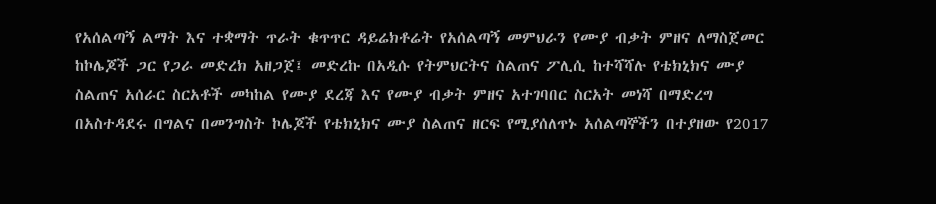የአሰልጣኝ ልማት እና ተቋማት ጥራት ቁጥጥር ዳይሬክቶሬት የአሰልጣኝ መምህራን የሙያ ብቃት ምዘና ለማስጀመር ከኮሌጆች ጋር የጋራ መድረክ አዘጋጀ፤ መድረኩ በአዲሱ የትምህርትና ስልጠና ፖሊሲ ከተሻሻሉ የቴክኒክና ሙያ ስልጠና አሰራር ስርአቶች መካከል የሙያ ደረጃ እና የሙያ ብቃት ምዘና አተገባበር ስርአት መነሻ በማድረግ በአስተዳደሩ በግልና በመንግስት ኮሌጆች የቴክኒክና ሙያ ስልጠና ዘርፍ የሚያሰለጥኑ አሰልጣኞችን በተያዘው የ2017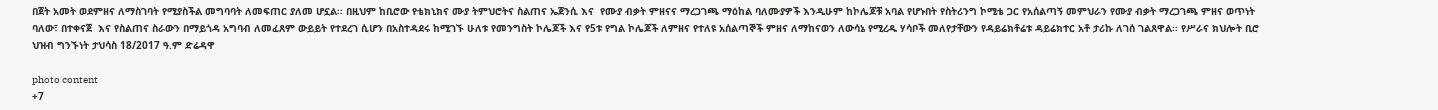በጀት አመት ወደምዘና ለማስገባት የሚያስችል መግባባት ለመፍጠር ያለመ ሆኗል፡፡ በዚህም ከቢሮው የቴክኒክና ሙያ ትምህሮትና ስልጠና ኤጀንሲ እና  የሙያ ብቃት ምዘናና ማረጋገጫ ማዕከል ባለሙያዎች እንዲሁም ከኮሌጆቹ አባል የሆኑበት የስትሪንግ ኮሚቴ ጋር የአሰልጣኝ መምህራን የሙያ ብቃት ማረጋገጫ ምዘና ወጥነት ባለው፣ በተቀናጀ  እና የስልጠና ስራውን በማይጎዳ አግባብ ለመፈጸም ውይይት የተደረገ ሲሆን በአስተዳደሩ ከሚገኙ ሁለቱ የመንግስት ኮሌጆች እና የ5ቱ የግል ኮሌጆች ለምዘና የተለዩ አሰልጣኞች ምዘና ለማከናወን ለውሳኔ የሚረዱ ሃሳቦች መለየታቸውን የዳይሬክቶሬቱ ዳይሬክተር አቶ ታሪኩ ለገሰ ገልጸዋል፡፡ የሥራና ክህሎት ቢሮ ህዝብ ግንኙነት ታህሳስ 18/2017 ዓ.ም ድሬዳዋ

photo content
+7